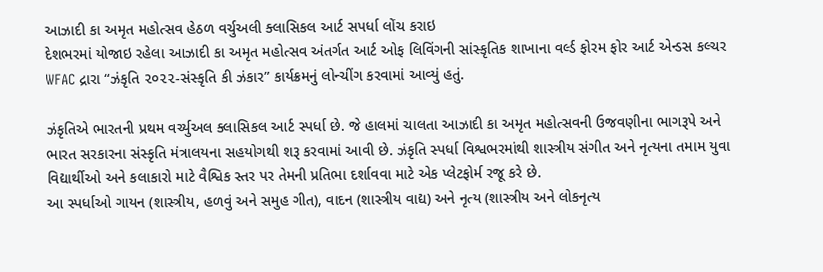આઝાદી કા અમૃત મહોત્સવ હેઠળ વર્ચુઅલી ક્લાસિકલ આર્ટ સપર્ધા લોંચ કરાઇ
દેશભરમાં યોજાઇ રહેલા આઝાદી કા અમૃત મહોત્સવ અંતર્ગત આર્ટ ઓફ લિવિંગની સાંસ્કૃતિક શાખાના વર્લ્ડ ફોરમ ફોર આર્ટ એન્ડસ કલ્ચર WFAC દ્રારા “ઝંકૃતિ ૨૦૨૨-સંસ્કૃતિ કી ઝંકાર” કાર્યક્રમનું લોન્ચીંગ કરવામાં આવ્યું હતું.

ઝંકૃતિએ ભારતની પ્રથમ વર્ચ્યુઅલ ક્લાસિકલ આર્ટ સ્પર્ધા છે. જે હાલમાં ચાલતા આઝાદી કા અમૃત મહોત્સવની ઉજવણીના ભાગરૂપે અને ભારત સરકારના સંસ્કૃતિ મંત્રાલયના સહયોગથી શરૂ કરવામાં આવી છે. ઝંકૃતિ સ્પર્ધા વિશ્વભરમાંથી શાસ્ત્રીય સંગીત અને નૃત્યના તમામ યુવા વિદ્યાર્થીઓ અને કલાકારો માટે વૈશ્વિક સ્તર પર તેમની પ્રતિભા દર્શાવવા માટે એક પ્લેટફોર્મ રજૂ કરે છે.
આ સ્પર્ધાઓ ગાયન (શાસ્ત્રીય, હળવું અને સમુહ ગીત), વાદન (શાસ્ત્રીય વાદ્ય) અને નૃત્ય (શાસ્ત્રીય અને લોકનૃત્ય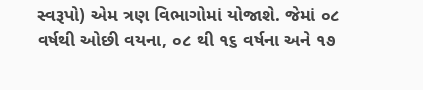સ્વરૂપો) એમ ત્રણ વિભાગોમાં યોજાશે. જેમાં ૦૮ વર્ષથી ઓછી વયના, ૦૮ થી ૧૬ વર્ષના અને ૧૭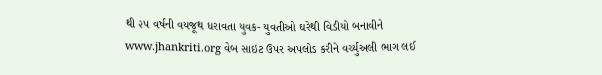થી ૨૫ વર્ષની વયજૂથ ધરાવતા યુવક- યુવતીઓ ઘરેથી વિડીયો બનાવીને www.jhankriti.org વેબ સાઇટ ઉપર અપલોડ કરીને વર્ચ્યુઅલી ભાગ લઈ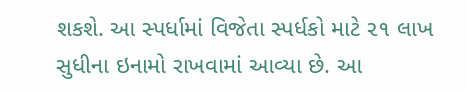શકશે. આ સ્પર્ધામાં વિજેતા સ્પર્ધકો માટે ૨૧ લાખ સુધીના ઇનામો રાખવામાં આવ્યા છે. આ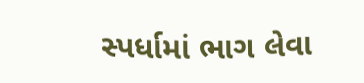સ્પર્ધામાં ભાગ લેવા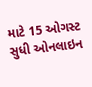માટે 15 ઓગસ્ટ સુધી ઓનલાઇન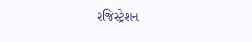રજિસ્ટ્રેશન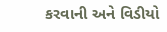કરવાની અને વિડીયો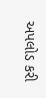અપલોડ કરી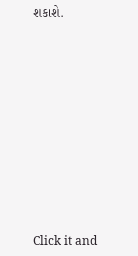શકાશે.












Click it and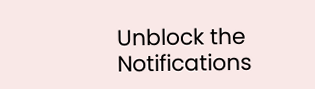Unblock the Notifications